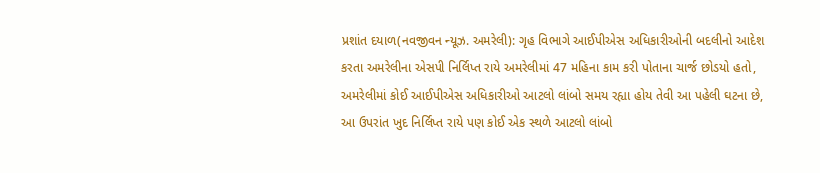પ્રશાંત દયાળ(નવજીવન ન્યૂઝ. અમરેલી): ગૃહ વિભાગે આઈપીએસ અધિકારીઓની બદલીનો આદેશ કરતા અમરેલીના એસપી નિર્લિપ્ત રાયે અમરેલીમાં 47 મહિના કામ કરી પોતાના ચાર્જ છોડયો હતો, અમરેલીમાં કોઈ આઈપીએસ અધિકારીઓ આટલો લાંબો સમય રહ્યા હોય તેવી આ પહેલી ઘટના છે, આ ઉપરાંત ખુદ નિર્લિપ્ત રાયે પણ કોઈ એક સ્થળે આટલો લાંબો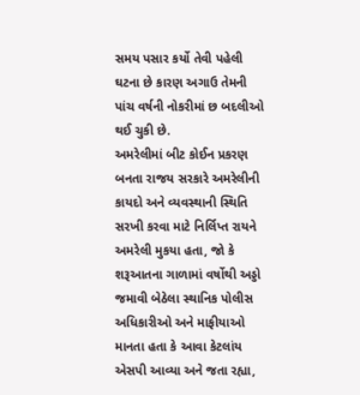સમય પસાર કર્યો તેવી પહેલી ઘટના છે કારણ અગાઉ તેમની પાંચ વર્ષની નોકરીમાં છ બદલીઓ થઈ ચુકી છે.
અમરેલીમાં બીટ કોઈન પ્રકરણ બનતા રાજય સરકારે અમરેલીની કાયદો અને વ્યવસ્થાની સ્થિતિ સરખી કરવા માટે નિર્લિપ્ત રાયને અમરેલી મુકયા હતા, જો કે શરૂઆતના ગાળામાં વર્ષોથી અડ્ડો જમાવી બેઠેલા સ્થાનિક પોલીસ અધિકારીઓ અને માફીયાઓ માનતા હતા કે આવા કેટલાંય એસપી આવ્યા અને જતા રહ્યા,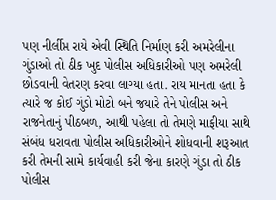પણ નીર્લીપ્ત રાયે એવી સ્થિતિ નિર્માણ કરી અમરેલીના ગુંડાઓ તો ઠીક ખુદ પોલીસ અધિકારીઓ પણ અમરેલી છોડવાની વેતરણ કરવા લાગ્યા હતા. રાય માનતા હતા કે ત્યારે જ કોઈ ગુંડો મોટો બને જયારે તેને પોલીસ અને રાજનેતાનું પીઠબળ, આથી પહેલા તો તેમણે માફીયા સાથે સંબંધ ધરાવતા પોલીસ અધિકારીઓને શોધવાની શરૂઆત કરી તેમની સામે કાર્યવાહી કરી જેના કારણે ગુંડા તો ઠીક પોલીસ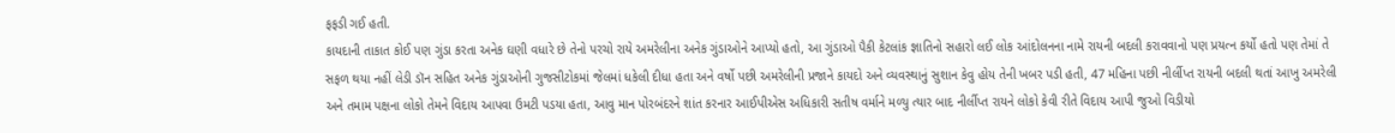ફફડી ગઈ હતી.
કાયદાની તાકાત કોઈ પણ ગુંડા કરતા અનેક ઘણી વધારે છે તેનો પરચો રાયે અમરેલીના અનેક ગુંડાઓને આપ્યો હતો, આ ગુંડાઓ પૈકી કેટલાંક જ્ઞાતિનો સહારો લઈ લોક આંદોલનના નામે રાયની બદલી કરાવવાનો પણ પ્રયત્ન કર્યો હતો પણ તેમાં તે સફળ થયા નહીં લેડી ડૉન સહિત અનેક ગુંડાઓની ગુજસીટોકમાં જેલમાં ધકેલી દીધા હતા અને વર્ષો પછી અમરેલીની પ્રજાને કાયદો અને વ્યવસ્થાનું સુશાન કેવુ હોય તેની ખબર પડી હતી, 47 મહિના પછી નીર્લીપ્ત રાયની બદલી થતાં આખુ અમરેલી અને તમામ પક્ષના લોકો તેમને વિદાય આપવા ઉમટી પડયા હતા, આવુ માન પોરબંદરને શાંત કરનાર આઈપીએસ અધિકારી સતીષ વર્માને મળ્યુ ત્યાર બાદ નીર્લીપ્ત રાયને લોકો કેવી રીતે વિદાય આપી જુઓ વિડીયો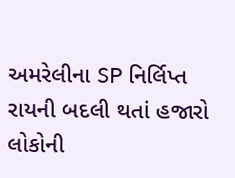અમરેલીના SP નિર્લિપ્ત રાયની બદલી થતાં હજારો લોકોની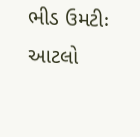ભીડ ઉમટીઃ આટલો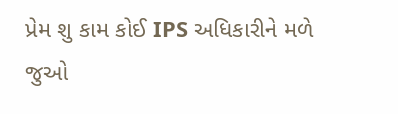પ્રેમ શુ કામ કોઈ IPS અધિકારીને મળે જુઓ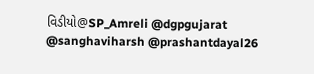વિડીયો@SP_Amreli @dgpgujarat @sanghaviharsh @prashantdayal26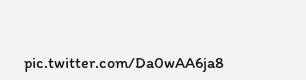pic.twitter.com/Da0wAA6ja8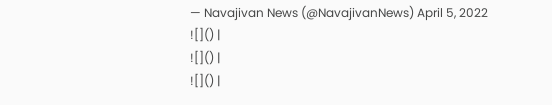— Navajivan News (@NavajivanNews) April 5, 2022
![]() |
![]() |
![]() |